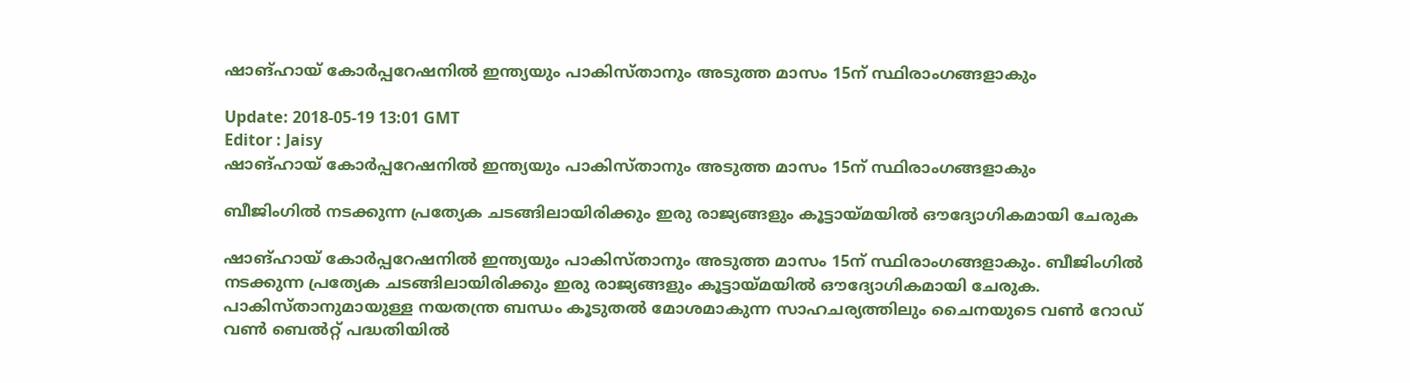ഷാങ്ഹായ് കോര്‍പ്പറേഷനില്‍ ഇന്ത്യയും പാകിസ്താനും അടുത്ത മാസം 15ന് സ്ഥിരാംഗങ്ങളാകും

Update: 2018-05-19 13:01 GMT
Editor : Jaisy
ഷാങ്ഹായ് കോര്‍പ്പറേഷനില്‍ ഇന്ത്യയും പാകിസ്താനും അടുത്ത മാസം 15ന് സ്ഥിരാംഗങ്ങളാകും

ബീജിംഗില്‍ നടക്കുന്ന പ്രത്യേക ചടങ്ങിലായിരിക്കും ഇരു രാജ്യങ്ങളും കൂട്ടായ്മയില്‍ ഔദ്യോഗികമായി ചേരുക

ഷാങ്ഹായ് കോര്‍പ്പറേഷനില്‍ ഇന്ത്യയും പാകിസ്താനും അടുത്ത മാസം 15ന് സ്ഥിരാംഗങ്ങളാകും. ബീജിംഗില്‍ നടക്കുന്ന പ്രത്യേക ചടങ്ങിലായിരിക്കും ഇരു രാജ്യങ്ങളും കൂട്ടായ്മയില്‍ ഔദ്യോഗികമായി ചേരുക. പാകിസ്താനുമായുള്ള നയതന്ത്ര ബന്ധം കൂടുതല്‍ മോശമാകുന്ന സാഹചര്യത്തിലും ചൈനയുടെ വണ്‍ റോഡ് വണ്‍ ബെല്‍റ്റ് പദ്ധതിയില്‍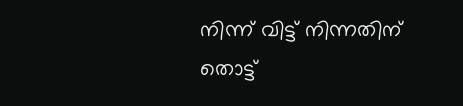നിന്ന് വിട്ട് നിന്നതിന് തൊട്ട്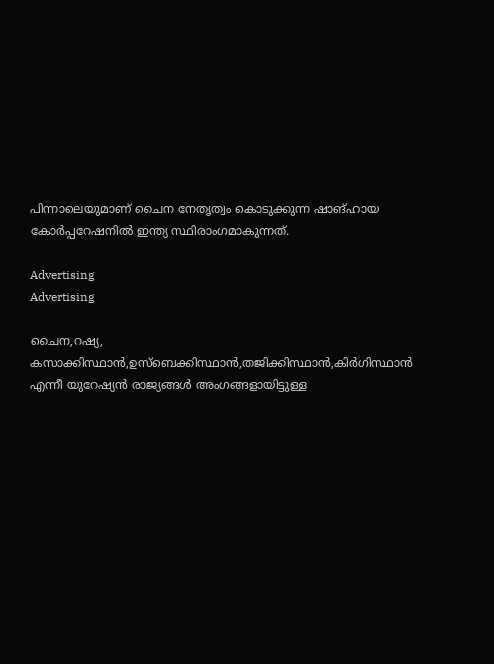പിന്നാലെയുമാണ് ചൈന നേതൃത്വം കൊടുക്കുന്ന ഷാങ്ഹായ കോര്‍പ്പറേഷനില്‍ ഇന്ത്യ സ്ഥിരാംഗമാകുന്നത്.

Advertising
Advertising

ചൈന,റഷ്യ, കസാക്കിസ്ഥാന്‍,ഉസ്ബെക്കിസ്ഥാന്‍,തജിക്കിസ്ഥാന്‍,കിര്‍ഗിസ്ഥാന്‍ എന്നീ യുറേഷ്യന്‍ രാജ്യങ്ങള്‍ അംഗങ്ങളായിട്ടുള്ള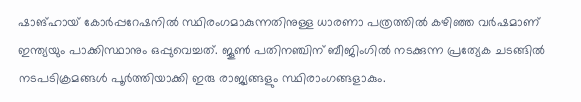ഷാങ്ഹായ് കോര്‍പ്പറേഷനില്‍ സ്ഥിരംഗമാകുന്നതിനുള്ള ധാരണാ പത്രത്തില്‍ കഴിഞ്ഞ വര്‍ഷമാണ് ഇന്ത്യയും പാക്കിസ്ഥാനും ഒപ്പുവെച്ചത്. ജൂണ്‍ പതിനഞ്ചിന് ബീജിംഗില്‍ നടക്കുന്ന പ്രത്യേക ചടങ്ങില്‍ നടപടിക്രമങ്ങള്‍ പൂര്‍ത്തിയാക്കി ഇരു രാജ്യങ്ങളും സ്ഥിരാംഗങ്ങളാകും.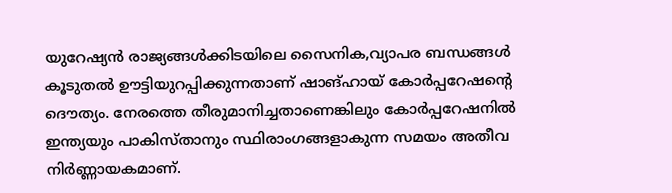യുറേഷ്യന്‍ രാജ്യങ്ങള്‍ക്കിടയിലെ സൈനിക,വ്യാപര ബന്ധങ്ങള്‍ കൂടുതല്‍ ഊട്ടിയുറപ്പിക്കുന്നതാണ് ഷാങ്ഹായ് കോര്‍പ്പറേഷന്റെ ദൌത്യം. നേരത്തെ തീരുമാനിച്ചതാണെങ്കിലും കോര്‍പ്പറേഷനില്‍ ഇന്ത്യയും പാകിസ്താനും സ്ഥിരാംഗങ്ങളാകുന്ന സമയം അതീവ നിര്‍ണ്ണായകമാണ്.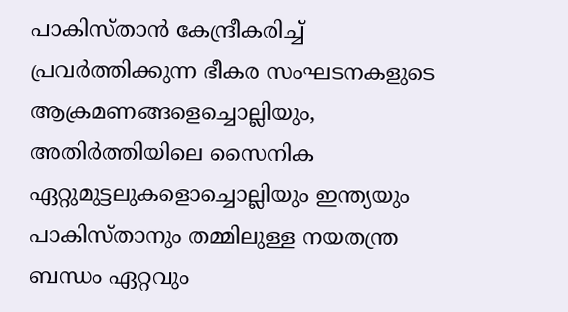പാകിസ്താന്‍ കേന്ദ്രീകരിച്ച് പ്രവര്‍ത്തിക്കുന്ന ഭീകര സംഘടനകളുടെ ആക്രമണങ്ങളെച്ചൊല്ലിയും, അതിര്‍ത്തിയിലെ സൈനിക ഏറ്റുമുട്ടലുകളൊച്ചൊല്ലിയും ഇന്ത്യയും പാകിസ്താനും തമ്മിലുള്ള നയതന്ത്ര ബന്ധം ഏറ്റവും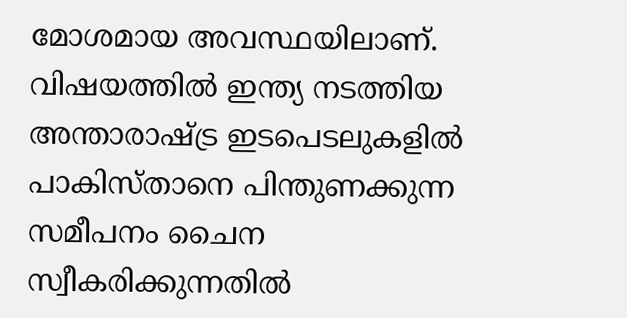മോശമായ അവസ്ഥയിലാണ്. വിഷയത്തില്‍ ഇന്ത്യ നടത്തിയ അന്താരാഷ്ട്ര ഇടപെടലുകളില്‍ പാകിസ്താനെ പിന്തുണക്കുന്ന സമീപനം ചൈന സ്വീകരിക്കുന്നതില്‍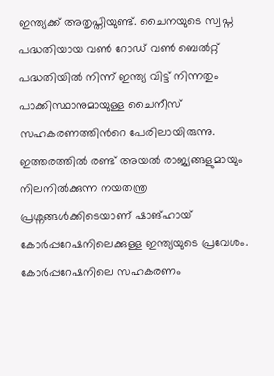ഇന്ത്യക്ക് അതൃപ്തിയുണ്ട്. ചൈനയുടെ സ്വപ്ന പദ്ധതിയായ വണ്‍ റോഡ് വണ്‍ ബെല്‍റ്റ് പദ്ധതിയില്‍ നിന്ന് ഇന്ത്യ വിട്ട് നിന്നതും പാക്കിസ്ഥാനുമായുള്ള ചൈനീസ് സഹകരണത്തിന്‍റെ പേരിലായിരുന്നു. ഇത്തരത്തില്‍ രണ്ട് അയല്‍ രാജ്യങ്ങളുമായും നിലനില്‍ക്കുന്ന നയതന്ത്ര പ്രശ്നങ്ങള്‍ക്കിടെയാണ് ഷാങ്ഹായ് കോര്‍പ്പറേഷനിലെക്കുള്ള ഇന്ത്യയുടെ പ്രവേശം. കോര്‍പ്പറേഷനിലെ സഹകരണം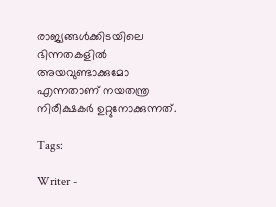രാജ്യങ്ങള്‍ക്കിടയിലെ ഭിന്നതകളില്‍ അയവുണ്ടാക്കുമോ എന്നതാണ് നയതന്ത്ര നിരീക്ഷകര്‍ ഉറ്റുനോക്കുന്നത്.

Tags:

Writer -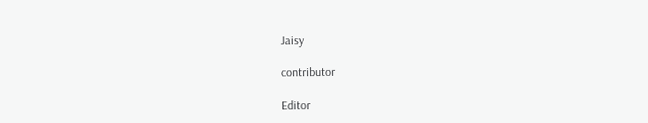Jaisy

contributor

Editor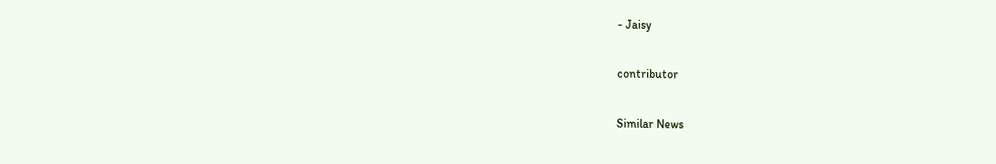- Jaisy

contributor

Similar News